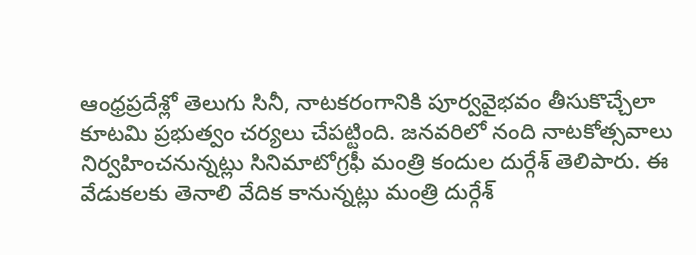ఆంధ్రప్రదేశ్లో తెలుగు సినీ, నాటకరంగానికి పూర్వవైభవం తీసుకొచ్చేలా కూటమి ప్రభుత్వం చర్యలు చేపట్టింది. జనవరిలో నంది నాటకోత్సవాలు నిర్వహించనున్నట్లు సినిమాటోగ్రఫీ మంత్రి కందుల దుర్గేశ్ తెలిపారు. ఈ వేడుకలకు తెనాలి వేదిక కానున్నట్లు మంత్రి దుర్గేశ్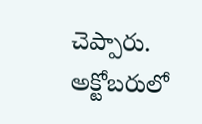చెప్పారు. అక్టోబరులో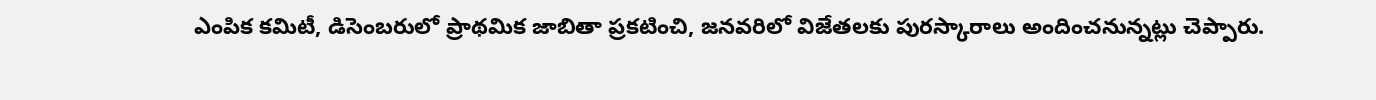ఎంపిక కమిటీ, డిసెంబరులో ప్రాథమిక జాబితా ప్రకటించి, జనవరిలో విజేతలకు పురస్కారాలు అందించనున్నట్లు చెప్పారు.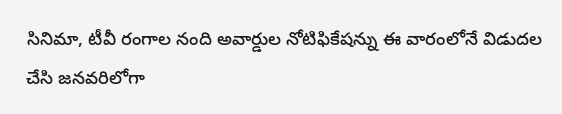సినిమా, టీవీ రంగాల నంది అవార్డుల నోటిఫికేషన్ను ఈ వారంలోనే విడుదల చేసి జనవరిలోగా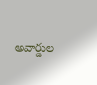అవార్డుల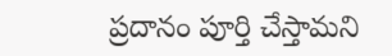ప్రదానం పూర్తి చేస్తామని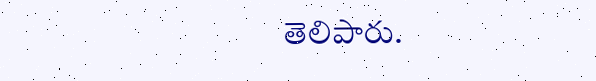తెలిపారు.